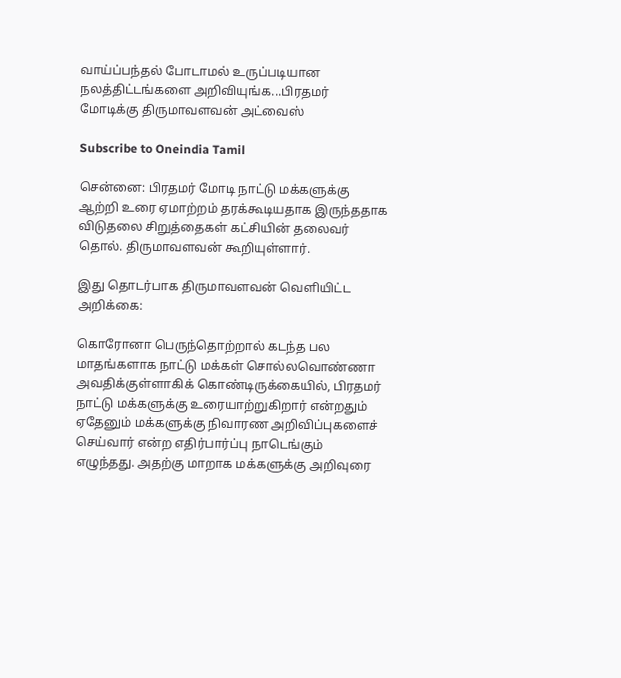வாய்ப்பந்தல் போடாமல் உருப்படியான நலத்திட்டங்களை அறிவியுங்க...பிரதமர் மோடிக்கு திருமாவளவன் அட்வைஸ்

Subscribe to Oneindia Tamil

சென்னை: பிரதமர் மோடி நாட்டு மக்களுக்கு ஆற்றி உரை ஏமாற்றம் தரக்கூடியதாக இருந்ததாக விடுதலை சிறுத்தைகள் கட்சியின் தலைவர் தொல். திருமாவளவன் கூறியுள்ளார்.

இது தொடர்பாக திருமாவளவன் வெளியிட்ட அறிக்கை:

கொரோனா பெருந்தொற்றால் கடந்த பல மாதங்களாக நாட்டு மக்கள் சொல்லவொண்ணா அவதிக்குள்ளாகிக் கொண்டிருக்கையில், பிரதமர் நாட்டு மக்களுக்கு உரையாற்றுகிறார் என்றதும் ஏதேனும் மக்களுக்கு நிவாரண அறிவிப்புகளைச் செய்வார் என்ற எதிர்பார்ப்பு நாடெங்கும் எழுந்தது. அதற்கு மாறாக மக்களுக்கு அறிவுரை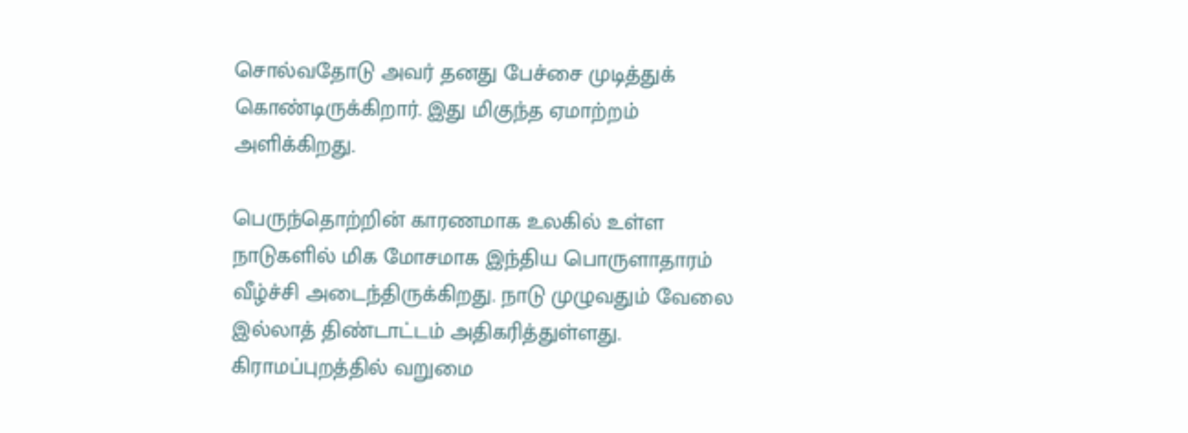சொல்வதோடு அவர் தனது பேச்சை முடித்துக் கொண்டிருக்கிறார். இது மிகுந்த ஏமாற்றம் அளிக்கிறது.

பெருந்தொற்றின் காரணமாக உலகில் உள்ள நாடுகளில் மிக மோசமாக இந்திய பொருளாதாரம் வீழ்ச்சி அடைந்திருக்கிறது. நாடு முழுவதும் வேலை இல்லாத் திண்டாட்டம் அதிகரித்துள்ளது. கிராமப்புறத்தில் வறுமை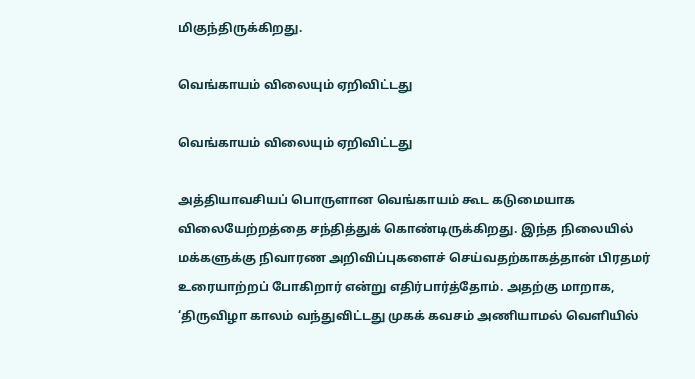மிகுந்திருக்கிறது.

வெங்காயம் விலையும் ஏறிவிட்டது

வெங்காயம் விலையும் ஏறிவிட்டது

அத்தியாவசியப் பொருளான வெங்காயம் கூட கடுமையாக விலையேற்றத்தை சந்தித்துக் கொண்டிருக்கிறது. இந்த நிலையில் மக்களுக்கு நிவாரண அறிவிப்புகளைச் செய்வதற்காகத்தான் பிரதமர் உரையாற்றப் போகிறார் என்று எதிர்பார்த்தோம். அதற்கு மாறாக, ‘திருவிழா காலம் வந்துவிட்டது முகக் கவசம் அணியாமல் வெளியில்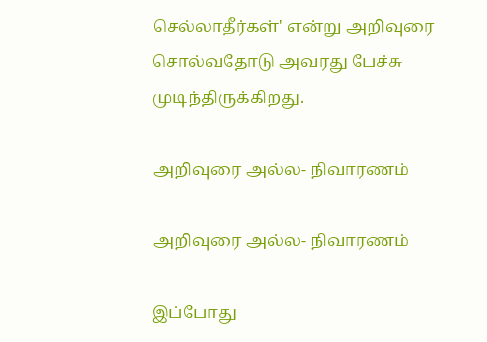செல்லாதீர்கள்' என்று அறிவுரை சொல்வதோடு அவரது பேச்சு முடிந்திருக்கிறது.

அறிவுரை அல்ல- நிவாரணம்

அறிவுரை அல்ல- நிவாரணம்

இப்போது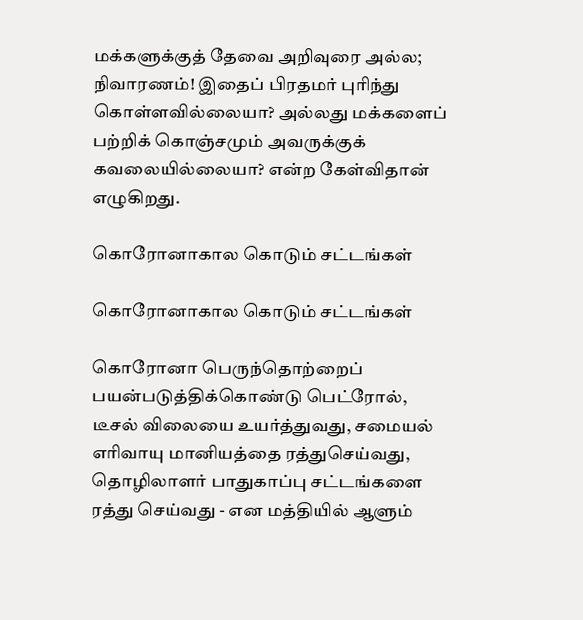மக்களுக்குத் தேவை அறிவுரை அல்ல; நிவாரணம்! இதைப் பிரதமர் புரிந்து கொள்ளவில்லையா? அல்லது மக்களைப் பற்றிக் கொஞ்சமும் அவருக்குக் கவலையில்லையா? என்ற கேள்விதான் எழுகிறது.

கொரோனாகால கொடும் சட்டங்கள்

கொரோனாகால கொடும் சட்டங்கள்

கொரோனா பெருந்தொற்றைப் பயன்படுத்திக்கொண்டு பெட்ரோல், டீசல் விலையை உயர்த்துவது, சமையல் எரிவாயு மானியத்தை ரத்துசெய்வது, தொழிலாளர் பாதுகாப்பு சட்டங்களை ரத்து செய்வது - என மத்தியில் ஆளும்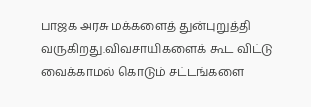பாஜக அரசு மக்களைத் துன்புறுத்தி வருகிறது.விவசாயிகளைக் கூட விட்டு வைக்காமல் கொடும் சட்டங்களை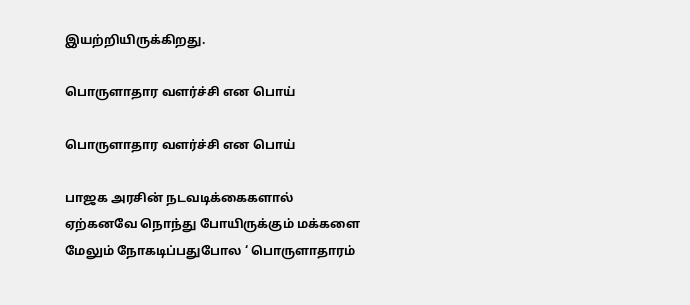இயற்றியிருக்கிறது.

பொருளாதார வளர்ச்சி என பொய்

பொருளாதார வளர்ச்சி என பொய்

பாஜக அரசின் நடவடிக்கைகளால் ஏற்கனவே நொந்து போயிருக்கும் மக்களை மேலும் நோகடிப்பதுபோல ‘ பொருளாதாரம்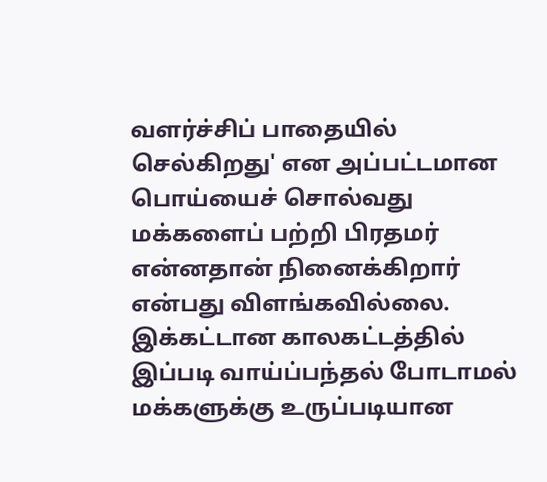வளர்ச்சிப் பாதையில் செல்கிறது' என அப்பட்டமான பொய்யைச் சொல்வது மக்களைப் பற்றி பிரதமர் என்னதான் நினைக்கிறார் என்பது விளங்கவில்லை. இக்கட்டான காலகட்டத்தில் இப்படி வாய்ப்பந்தல் போடாமல் மக்களுக்கு உருப்படியான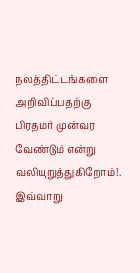நலத்திட்டங்களை அறிவிப்பதற்கு பிரதமர் முன்வர வேண்டும் என்று வலியுறுத்துகிறோம்!. இவ்வாறு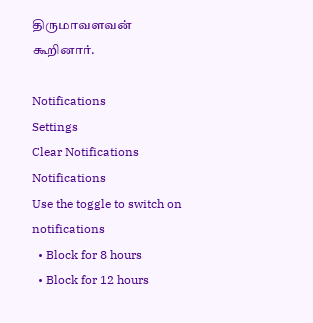திருமாவளவன் கூறினார்.

Notifications
Settings
Clear Notifications
Notifications
Use the toggle to switch on notifications
  • Block for 8 hours
  • Block for 12 hours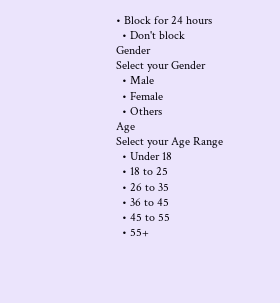• Block for 24 hours
  • Don't block
Gender
Select your Gender
  • Male
  • Female
  • Others
Age
Select your Age Range
  • Under 18
  • 18 to 25
  • 26 to 35
  • 36 to 45
  • 45 to 55
  • 55+